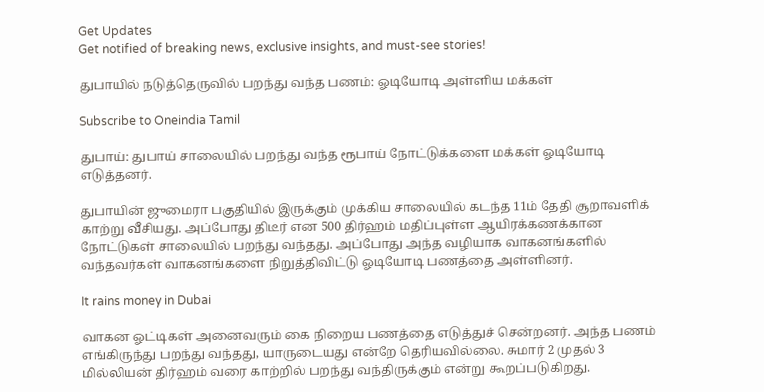Get Updates
Get notified of breaking news, exclusive insights, and must-see stories!

துபாயில் நடுத்தெருவில் பறந்து வந்த பணம்: ஓடியோடி அள்ளிய மக்கள்

Subscribe to Oneindia Tamil

துபாய்: துபாய் சாலையில் பறந்து வந்த ரூபாய் நோட்டுக்களை மக்கள் ஓடியோடி எடுத்தனர்.

துபாயின் ஜுமைரா பகுதியில் இருக்கும் முக்கிய சாலையில் கடந்த 11ம் தேதி சூறாவளிக் காற்று வீசியது. அப்போது திடீர் என 500 திர்ஹம் மதிப்புள்ள ஆயிரக்கணக்கான நோட்டுகள் சாலையில் பறந்து வந்தது. அப்போது அந்த வழியாக வாகனங்களில் வந்தவர்கள் வாகனங்களை நிறுத்திவிட்டு ஓடியோடி பணத்தை அள்ளினர்.

It rains money in Dubai

வாகன ஓட்டிகள் அனைவரும் கை நிறைய பணத்தை எடுத்துச் சென்றனர். அந்த பணம் எங்கிருந்து பறந்து வந்தது, யாருடையது என்றே தெரியவில்லை. சுமார் 2 முதல் 3 மில்லியன் திர்ஹம் வரை காற்றில் பறந்து வந்திருக்கும் என்று கூறப்படுகிறது.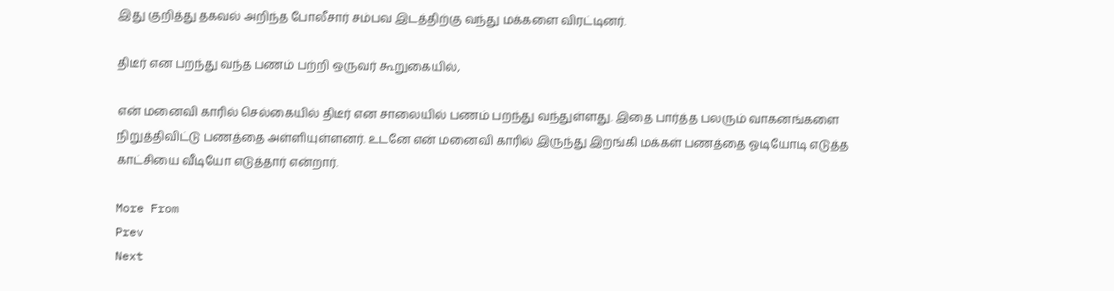இது குறித்து தகவல் அறிந்த போலீசார் சம்பவ இடத்திற்கு வந்து மக்களை விரட்டினர்.

திடீர் என பறந்து வந்த பணம் பற்றி ஒருவர் கூறுகையில்,

என் மனைவி காரில் செல்கையில் திடீர் என சாலையில் பணம் பறந்து வந்துள்ளது. இதை பார்த்த பலரும் வாகனங்களை நிறுத்திவிட்டு பணத்தை அள்ளியுள்ளனர். உடனே என் மனைவி காரில் இருந்து இறங்கி மக்கள் பணத்தை ஓடியோடி எடுத்த காட்சியை வீடியோ எடுத்தார் என்றார்.

More From
Prev
Next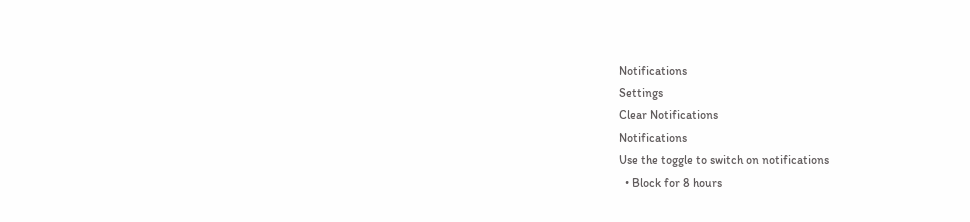Notifications
Settings
Clear Notifications
Notifications
Use the toggle to switch on notifications
  • Block for 8 hours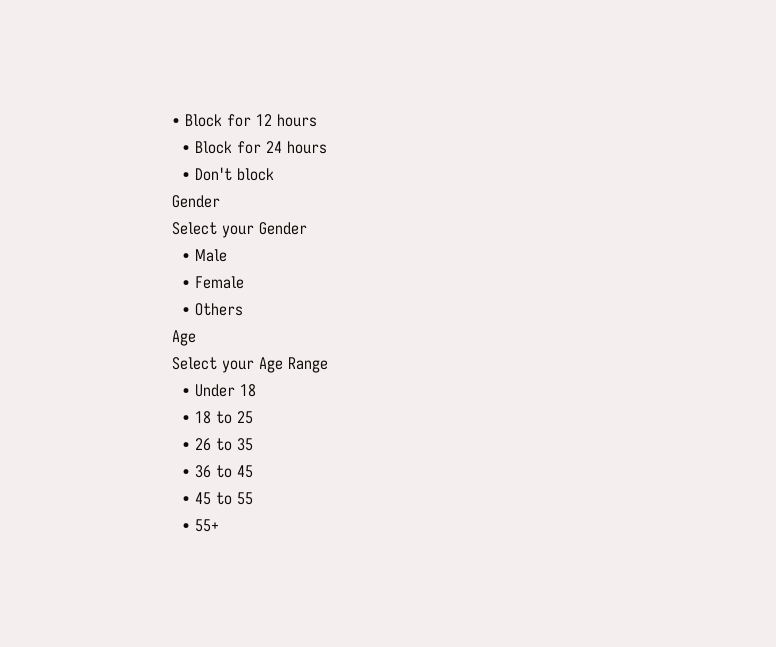• Block for 12 hours
  • Block for 24 hours
  • Don't block
Gender
Select your Gender
  • Male
  • Female
  • Others
Age
Select your Age Range
  • Under 18
  • 18 to 25
  • 26 to 35
  • 36 to 45
  • 45 to 55
  • 55+